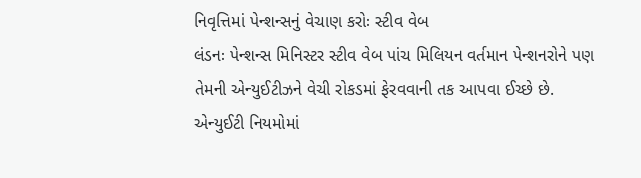નિવૃત્તિમાં પેન્શન્સનું વેચાણ કરોઃ સ્ટીવ વેબ
લંડનઃ પેન્શન્સ મિનિસ્ટર સ્ટીવ વેબ પાંચ મિલિયન વર્તમાન પેન્શનરોને પણ તેમની એન્યુઈટીઝને વેચી રોકડમાં ફેરવવાની તક આપવા ઈચ્છે છે. એન્યુઈટી નિયમોમાં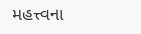મહત્ત્વના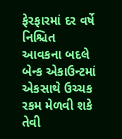ફેરફારમાં દર વર્ષે નિશ્ચિત આવકના બદલે બેન્ક એકાઉન્ટમાં એકસાથે ઉચ્ચક રકમ મેળવી શકે તેવી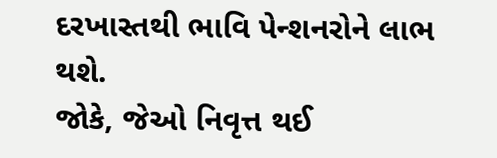દરખાસ્તથી ભાવિ પેન્શનરોને લાભ થશે.
જોકે, જેઓ નિવૃત્ત થઈ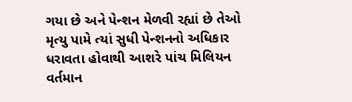ગયા છે અને પેન્શન મેળવી રહ્યાં છે તેઓ મૃત્યુ પામે ત્યાં સુધી પેન્શનનો અધિકાર ધરાવતા હોવાથી આશરે પાંચ મિલિયન વર્તમાન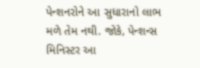પેન્શનરોને આ સુધારાનો લાભ મળે તેમ નથી. જોકે, પેન્શન્સ મિનિસ્ટર આ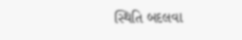સ્થિતિ બદલવા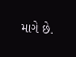માગે છે.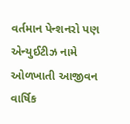વર્તમાન પેન્શનરો પણ એન્યુઈટીઝ નામે ઓળખાતી આજીવન વાર્ષિક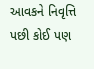આવકને નિવૃત્તિ પછી કોઈ પણ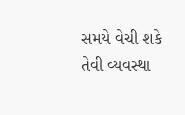સમયે વેચી શકે તેવી વ્યવસ્થા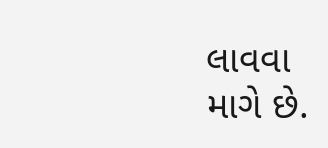લાવવા માગે છે.